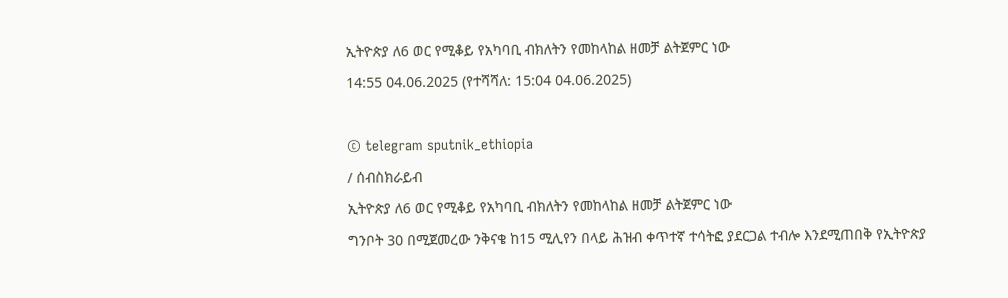ኢትዮጵያ ለ6 ወር የሚቆይ የአካባቢ ብክለትን የመከላከል ዘመቻ ልትጀምር ነው
14:55 04.06.2025 (የተሻሻለ: 15:04 04.06.2025)

© telegram sputnik_ethiopia
/ ሰብስክራይብ
ኢትዮጵያ ለ6 ወር የሚቆይ የአካባቢ ብክለትን የመከላከል ዘመቻ ልትጀምር ነው
ግንቦት 30 በሚጀመረው ንቅናቄ ከ15 ሚሊየን በላይ ሕዝብ ቀጥተኛ ተሳትፎ ያደርጋል ተብሎ እንደሚጠበቅ የኢትዮጵያ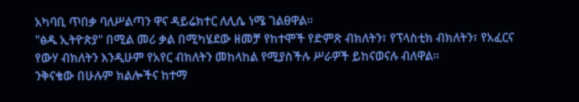አካባቢ ጥበቃ ባለሥልጣን ዋና ዳይሬክተር ለሊሴ ነሜ ገልፀዋል።
"ፅዱ ኢትዮጵያ" በሚል መሪ ቃል በሚካሄደው ዘመቻ የከተሞች የድምጽ ብክለትን፣ የፕላስቲክ ብክለትን፣ የአፈርና የውሃ ብክለትን እንዲሁም የአየር ብክለትን መከላከል የሚያስችሉ ሥራዎች ይከናወናሉ ብለዋል።
ንቅናቄው በሁሉም ክልሎችና ከተማ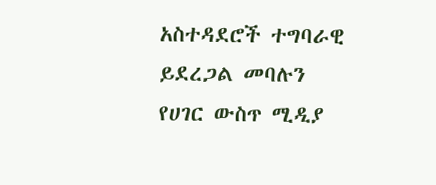አስተዳደሮች ተግባራዊ ይደረጋል መባሉን የሀገር ውስጥ ሚዲያ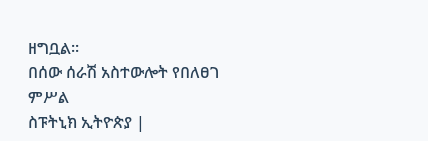ዘግቧል፡፡
በሰው ሰራሽ አስተውሎት የበለፀገ ምሥል
ስፑትኒክ ኢትዮጵያ |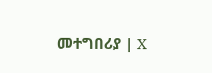መተግበሪያ | X